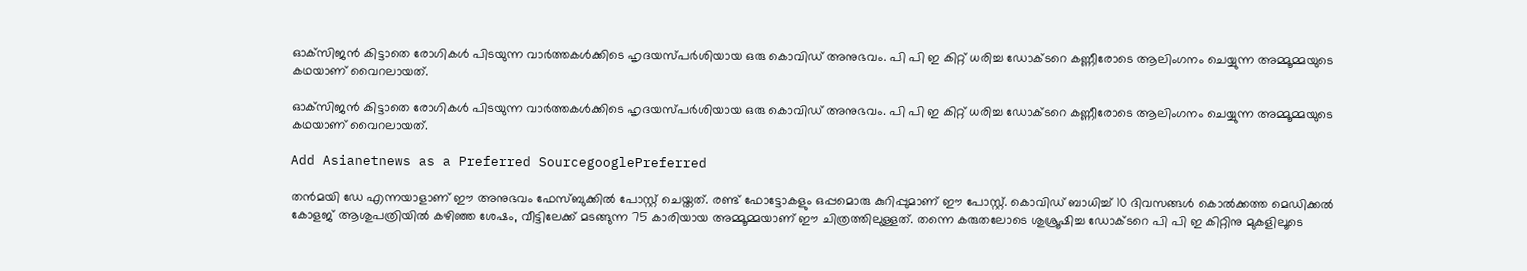ഓക്‌സിജന്‍ കിട്ടാതെ രോഗികള്‍ പിടയുന്ന വാര്‍ത്തകള്‍ക്കിടെ ഹൃദയസ്പര്‍ശിയായ ഒരു കൊവിഡ് അനുഭവം. പി പി ഇ കിറ്റ് ധരിച്ച ഡോക്ടറെ കണ്ണീരോടെ ആലിംഗനം ചെയ്യുന്ന അമ്മൂമ്മയുടെ കഥയാണ് വൈറലായത്.

ഓക്‌സിജന്‍ കിട്ടാതെ രോഗികള്‍ പിടയുന്ന വാര്‍ത്തകള്‍ക്കിടെ ഹൃദയസ്പര്‍ശിയായ ഒരു കൊവിഡ് അനുഭവം. പി പി ഇ കിറ്റ് ധരിച്ച ഡോക്ടറെ കണ്ണീരോടെ ആലിംഗനം ചെയ്യുന്ന അമ്മൂമ്മയുടെ കഥയാണ് വൈറലായത്.

Add Asianetnews as a Preferred SourcegooglePreferred

തന്‍മയി ഡേ എന്നയാളാണ് ഈ അനുഭവം ഫേസ്ബുക്കില്‍ പോസ്റ്റ് ചെയ്തത്. രണ്ട് ഫോട്ടോകളും ഒപ്പമൊരു കുറിപ്പുമാണ് ഈ പോസ്റ്റ്. കൊവിഡ് ബാധിച്ച് 10 ദിവസങ്ങള്‍ കൊല്‍ക്കത്ത മെഡിക്കല്‍ കോളജ് ആശുപത്രിയില്‍ കഴിഞ്ഞ ശേഷം, വീട്ടിലേക്ക് മടങ്ങുന്ന 75 കാരിയായ അമ്മൂമ്മയാണ് ഈ ചിത്രത്തിലുള്ളത്. തന്നെ കരുതലോടെ ശുശ്രൂഷിച്ച ഡോക്ടറെ പി പി ഇ കിറ്റിനു മുകളിലൂടെ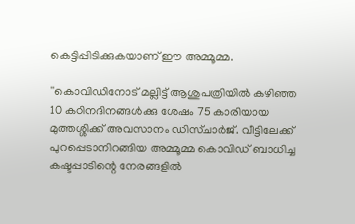കെട്ടിപ്പിടിക്കുകയാണ് ഈ അമ്മൂമ്മ.

''കൊവിഡിനോട് മല്ലിട്ട് ആശുപത്രിയില്‍ കഴിഞ്ഞ 10 കഠിനദിനങ്ങള്‍ക്കു ശേഷം 75 കാരിയായ മുത്തശ്ശിക്ക് അവസാനം ഡിസ്ചാര്‍ജ്. വീട്ടിലേക്ക് പുറപ്പെടാനിറങ്ങിയ അമ്മൂമ്മ കൊവിഡ് ബാധിച്ച കഷ്ടപ്പാടിന്റെ നേരങ്ങളില്‍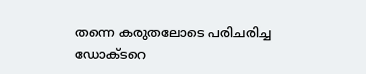തന്നെ കരുതലോടെ പരിചരിച്ച ഡോക്ടറെ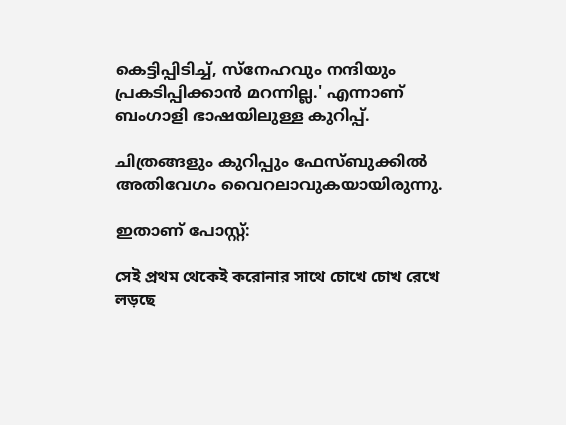കെട്ടിപ്പിടിച്ച്, സ്‌നേഹവും നന്ദിയും പ്രകടിപ്പിക്കാന്‍ മറന്നില്ല.' എന്നാണ് ബംഗാളി ഭാഷയിലുള്ള കുറിപ്പ്.

ചിത്രങ്ങളും കുറിപ്പും ഫേസ്ബുക്കില്‍ അതിവേഗം വൈറലാവുകയായിരുന്നു.

ഇതാണ് പോസ്റ്റ്:

সেই প্রথম থেকেই করোনার সাথে চোখে চোখ রেখে লড়ছে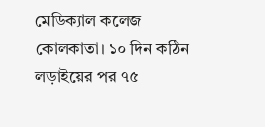মেডিক্যাল কলেজ কোলকাতা। ১০ দিন কঠিন লড়াইয়ের পর ৭৫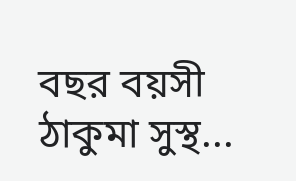বছর বয়সী ঠাকুমা সুস্থ...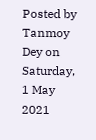Posted by Tanmoy Dey on Saturday, 1 May 2021